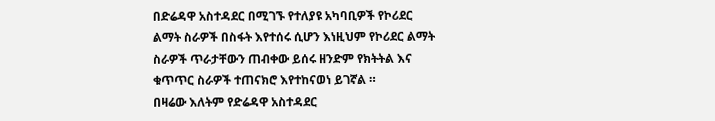በድሬዳዋ አስተዳደር በሚገኙ የተለያዩ አካባቢዎች የኮሪደር ልማት ስራዎች በስፋት እየተሰሩ ሲሆን እነዚህም የኮሪደር ልማት ስራዎች ጥራታቸውን ጠብቀው ይሰሩ ዘንድም የክትትል እና ቁጥጥር ስራዎች ተጠናክሮ እየተከናወነ ይገኛል ።
በዛሬው እለትም የድሬዳዋ አስተዳደር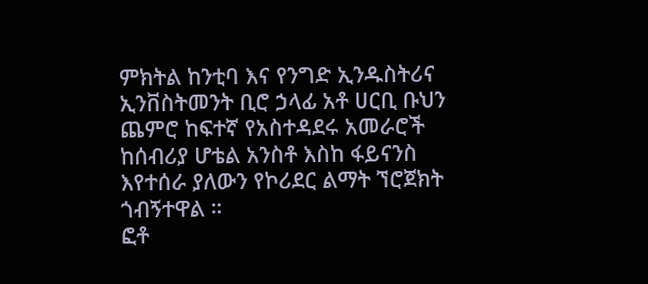ምክትል ከንቲባ እና የንግድ ኢንዱስትሪና ኢንቨስትመንት ቢሮ ኃላፊ አቶ ሀርቢ ቡህን ጨምሮ ከፍተኛ የአስተዳደሩ አመራሮች ከሰብሪያ ሆቴል አንስቶ እስከ ፋይናንስ እየተሰራ ያለውን የኮሪደር ልማት ኘሮጀክት ጎብኝተዋል ።
ፎቶ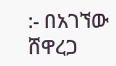:- በአገኘው ሸዋረጋ